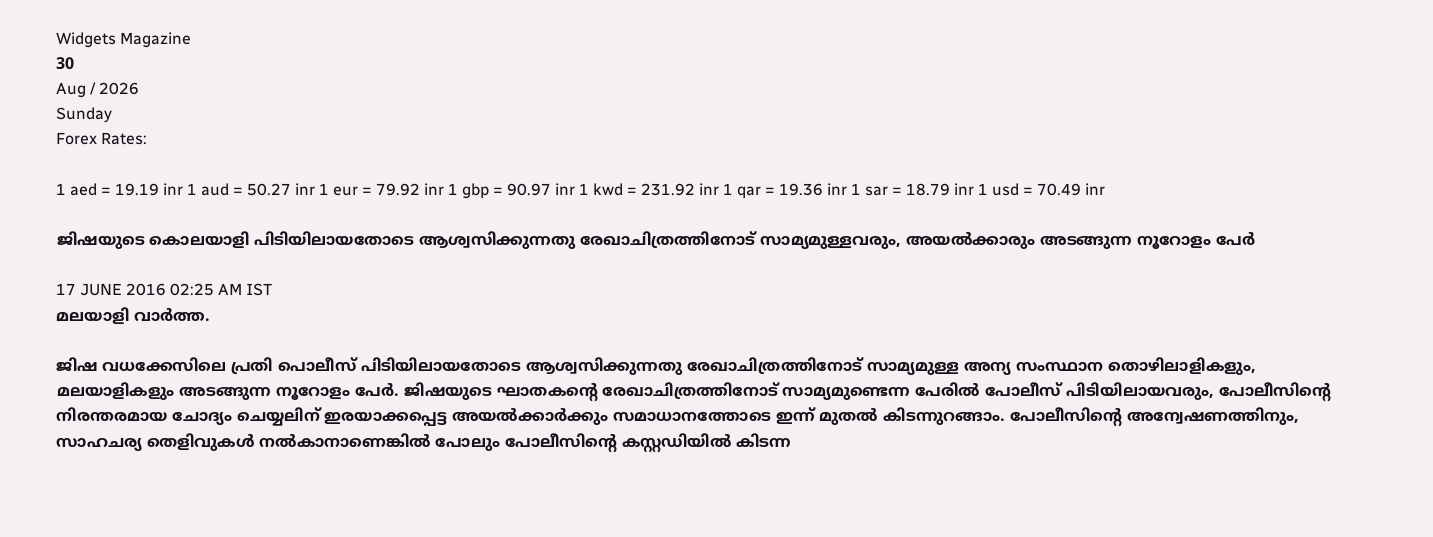Widgets Magazine
30
Aug / 2026
Sunday
Forex Rates:

1 aed = 19.19 inr 1 aud = 50.27 inr 1 eur = 79.92 inr 1 gbp = 90.97 inr 1 kwd = 231.92 inr 1 qar = 19.36 inr 1 sar = 18.79 inr 1 usd = 70.49 inr

ജിഷയുടെ കൊലയാളി പിടിയിലായതോടെ ആശ്വസിക്കുന്നതു രേഖാചിത്രത്തിനോട് സാമ്യമുള്ളവരും, അയല്‍ക്കാരും അടങ്ങുന്ന നൂറോളം പേര്‍

17 JUNE 2016 02:25 AM IST
മലയാളി വാര്‍ത്ത.

ജിഷ വധക്കേസിലെ പ്രതി പൊലീസ് പിടിയിലായതോടെ ആശ്വസിക്കുന്നതു രേഖാചിത്രത്തിനോട് സാമ്യമുള്ള അന്യ സംസ്ഥാന തൊഴിലാളികളും, മലയാളികളും അടങ്ങുന്ന നൂറോളം പേര്‍. ജിഷയുടെ ഘാതകന്റെ രേഖാചിത്രത്തിനോട് സാമ്യമുണ്ടെന്ന പേരില്‍ പോലീസ് പിടിയിലായവരും, പോലീസിന്റെ നിരന്തരമായ ചോദ്യം ചെയ്യലിന് ഇരയാക്കപ്പെട്ട അയല്‍ക്കാര്‍ക്കും സമാധാനത്തോടെ ഇന്ന് മുതല്‍ കിടന്നുറങ്ങാം. പോലീസിന്റെ അന്വേഷണത്തിനും, സാഹചര്യ തെളിവുകള്‍ നല്‍കാനാണെങ്കില്‍ പോലും പോലീസിന്റെ കസ്റ്റഡിയില്‍ കിടന്ന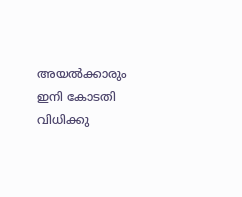അയല്‍ക്കാരും ഇനി കോടതി വിധിക്കു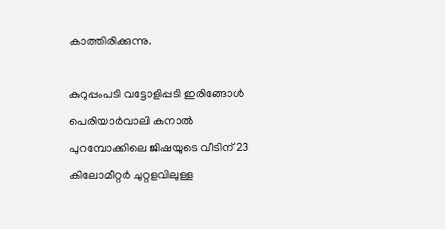കാത്തിരിക്കുന്നു.

കുറുപ്പംപടി വട്ടോളിപ്പടി ഇരിങ്ങോള്‍ പെരിയാര്‍വാലി കനാല്‍ പുറമ്പോക്കിലെ ജിഷയുടെ വീടിന് 23 കിലോമീറ്റര്‍ ചുറ്റളവിലുള്ള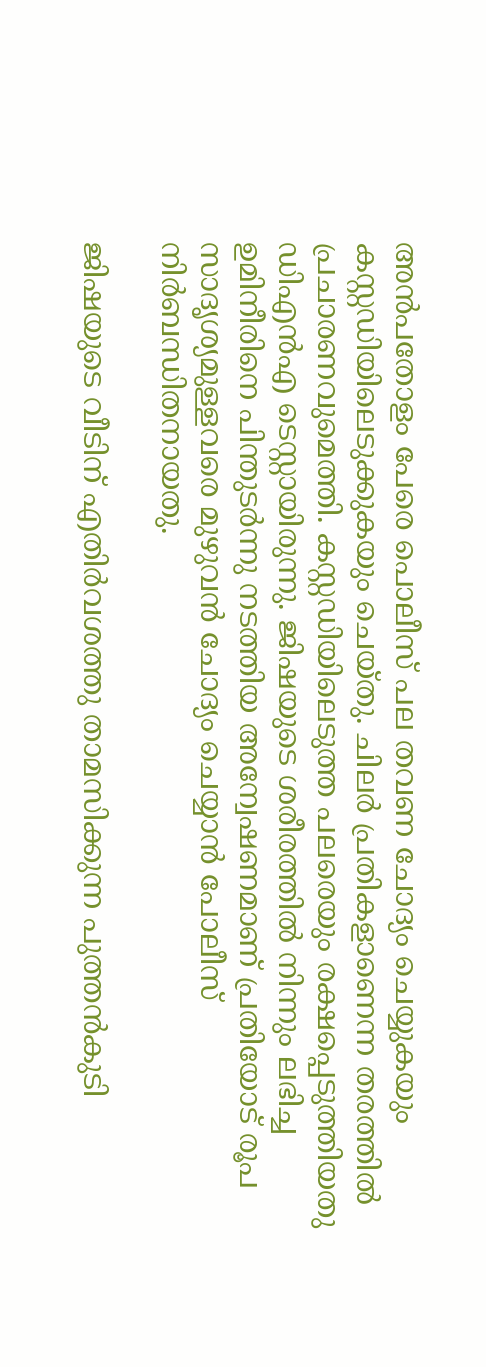അന്‍പതോളം പേരെ പൊലീസ് പല തവണ ചോദ്യം ചെയ്യുകയും കസ്റ്റഡിയിലെടുക്കുകയും ചെയ്തു. ചിലര്‍ പ്രതികളാണെന്ന തരത്തില്‍ പ്രചാരണവുമെത്തി. കസ്റ്റഡിയിലെടുത്ത പലരെയും രക്ഷപ്പെടുത്തിയതു ഡിഎന്‍എ ടെസ്റ്റായിരുന്നു. ജിഷയുടെ ശരീരത്തില്‍ നിന്നും ലഭിച്ച ഉമിനീരിനെ പിന്തുടര്‍ന്നു നടത്തിയ അന്വേഷണമാണ് പ്രതിയോട് രൂപ സാദൃശ്യമുള്ളവരെ മുഴുവന്‍ ചോദ്യം ചെയ്യാന്‍ പോലീസ് നിര്‍ബന്ധിതനായതു.

ജിഷയുടെ വീടിന് എതിര്‍വശത്തു താമസിക്കുന്ന പുത്തന്‍കുടി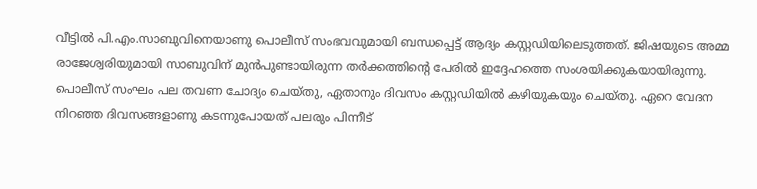വീട്ടില്‍ പി.എം.സാബുവിനെയാണു പൊലീസ് സംഭവവുമായി ബന്ധപ്പെട്ട് ആദ്യം കസ്റ്റഡിയിലെടുത്തത്. ജിഷയുടെ അമ്മ രാജേശ്വരിയുമായി സാബുവിന് മുന്‍പുണ്ടായിരുന്ന തര്‍ക്കത്തിന്റെ പേരില്‍ ഇദ്ദേഹത്തെ സംശയിക്കുകയായിരുന്നു. പൊലീസ് സംഘം പല തവണ ചോദ്യം ചെയ്തു, ഏതാനും ദിവസം കസ്റ്റഡിയില്‍ കഴിയുകയും ചെയ്തു. ഏറെ വേദന നിറഞ്ഞ ദിവസങ്ങളാണു കടന്നുപോയത് പലരും പിന്നീട്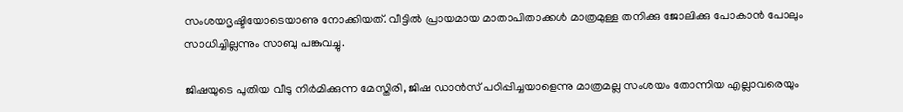സംശയദൃഷ്ടിയോടെയാണു നോക്കിയത്. വീട്ടില്‍ പ്രായമായ മാതാപിതാക്കള്‍ മാത്രമുള്ള തനിക്കു ജോലിക്കു പോകാന്‍ പോലും സാധിച്ചില്ലന്നും സാബു പങ്കുവച്ചു.

ജിഷയുടെ പുതിയ വീടു നിര്‍മിക്കുന്ന മേസ്തിരി, ജിഷ ഡാന്‍സ് പഠിപ്പിച്ചയാളെന്നു മാത്രമല്ല സംശയം തോന്നിയ എല്ലാവരെയും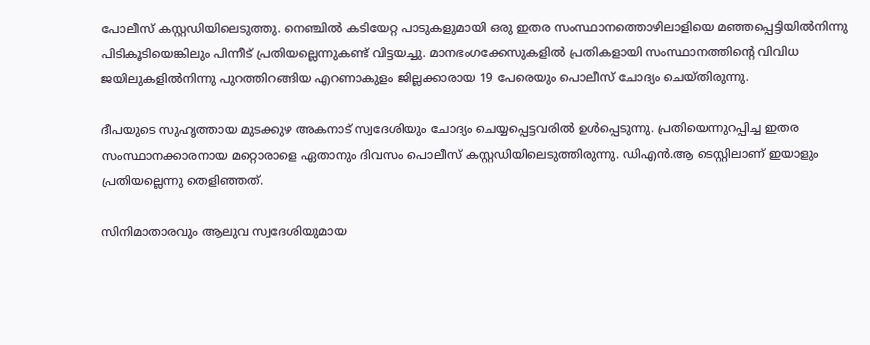പോലീസ് കസ്റ്റഡിയിലെടുത്തു. നെഞ്ചില്‍ കടിയേറ്റ പാടുകളുമായി ഒരു ഇതര സംസ്ഥാനത്തൊഴിലാളിയെ മഞ്ഞപ്പെട്ടിയില്‍നിന്നു പിടികൂടിയെങ്കിലും പിന്നീട് പ്രതിയല്ലെന്നുകണ്ട് വിട്ടയച്ചു. മാനഭംഗക്കേസുകളില്‍ പ്രതികളായി സംസ്ഥാനത്തിന്റെ വിവിധ ജയിലുകളില്‍നിന്നു പുറത്തിറങ്ങിയ എറണാകുളം ജില്ലക്കാരായ 19 പേരെയും പൊലീസ് ചോദ്യം ചെയ്തിരുന്നു.

ദീപയുടെ സുഹൃത്തായ മുടക്കുഴ അകനാട് സ്വദേശിയും ചോദ്യം ചെയ്യപ്പെട്ടവരില്‍ ഉള്‍പ്പെടുന്നു. പ്രതിയെന്നുറപ്പിച്ച ഇതര സംസ്ഥാനക്കാരനായ മറ്റൊരാളെ ഏതാനും ദിവസം പൊലീസ് കസ്റ്റഡിയിലെടുത്തിരുന്നു. ഡിഎന്‍.ആ ടെസ്റ്റിലാണ് ഇയാളും പ്രതിയല്ലെന്നു തെളിഞ്ഞത്.

സിനിമാതാരവും ആലുവ സ്വദേശിയുമായ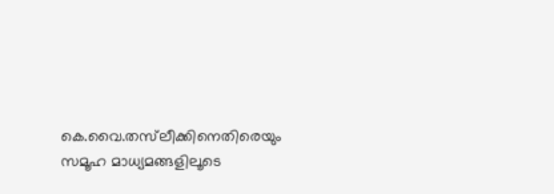കെ.വൈ.തസ്‌ലീക്കിനെതിരെയും സമൂഹ മാധ്യമങ്ങളിലൂടെ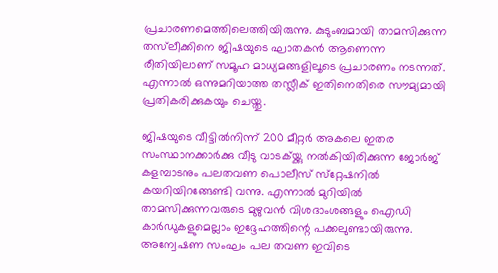പ്രചാരണമെത്തിലെത്തിയിരുന്നു. കുടുംബമായി താമസിക്കുന്ന തസ്‌ലീക്കിനെ ജിഷയുടെ ഘാതകന്‍ ആണെന്ന രീതിയിലാണ് സമൂഹ മാധ്യമങ്ങളിലൂടെ പ്രചാരണം നടന്നത്. എന്നാല്‍ ഒന്നുമറിയാത്ത തസ്ലീക് ഇതിനെതിരെ സൗമ്യമായി പ്രതികരിക്കുകയും ചെയ്തു.

ജിഷയുടെ വീട്ടില്‍നിന്ന് 200 മീറ്റര്‍ അകലെ ഇതര സംസ്ഥാനക്കാര്‍ക്കു വീടു വാടക്യ്ക്കു നല്‍കിയിരിക്കുന്ന ജോര്‍ജ് കളമ്പാടനും പലതവണ പൊലീസ് സ്‌റ്റേഷനില്‍ കയറിയിറങ്ങേണ്ടി വന്നു. എന്നാല്‍ മുറിയില്‍ താമസിക്കുന്നവരുടെ മുഴുവന്‍ വിശദാംശങ്ങളും ഐഡി കാര്‍ഡുകളുമെല്ലാം ഇദ്ദേഹത്തിന്റെ പക്കലുണ്ടായിരുന്നു. അന്വേഷണ സംഘം പല തവണ ഇവിടെ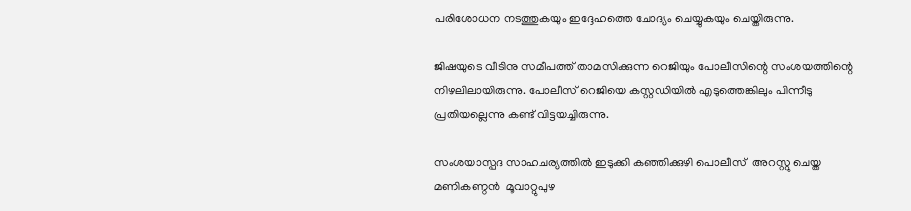പരിശോധന നടത്തുകയും ഇദ്ദേഹത്തെ ചോദ്യം ചെയ്യുകയും ചെയ്തിരുന്നു.

ജിഷയുടെ വീടിനു സമീപത്ത് താമസിക്കുന്ന റെജിയും പോലീസിന്റെ സംശയത്തിന്റെ നിഴലിലായിരുന്നു. പോലീസ് റെജിയെ കസ്റ്റഡിയില്‍ എടുത്തെങ്കിലും പിന്നീടു പ്രതിയല്ലെന്നു കണ്ട് വിട്ടയച്ചിരുന്നു.

സംശയാസ്പദ സാഹചര്യത്തില്‍ ഇടുക്കി കഞ്ഞിക്കുഴി പൊലീസ്  അറസ്റ്റു ചെയ്ത മണികണ്ഠന്‍  മൂവാറ്റുപുഴ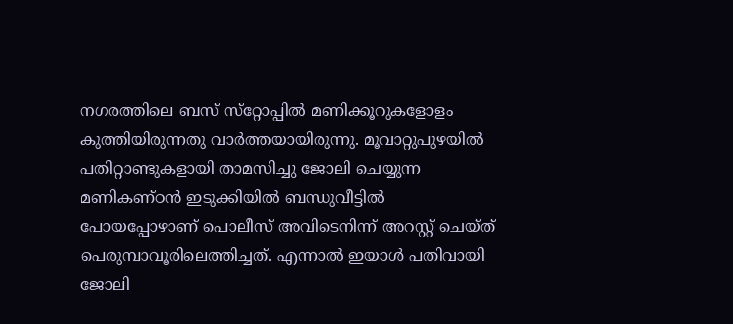നഗരത്തിലെ ബസ് സ്‌റ്റോപ്പില്‍ മണിക്കൂറുകളോളം കുത്തിയിരുന്നതു വാര്‍ത്തയായിരുന്നു. മൂവാറ്റുപുഴയില്‍ പതിറ്റാണ്ടുകളായി താമസിച്ചു ജോലി ചെയ്യുന്ന മണികണ്ഠന്‍ ഇടുക്കിയില്‍ ബന്ധുവീട്ടില്‍ പോയപ്പോഴാണ് പൊലീസ് അവിടെനിന്ന് അറസ്റ്റ് ചെയ്ത് പെരുമ്പാവൂരിലെത്തിച്ചത്. എന്നാല്‍ ഇയാള്‍ പതിവായി ജോലി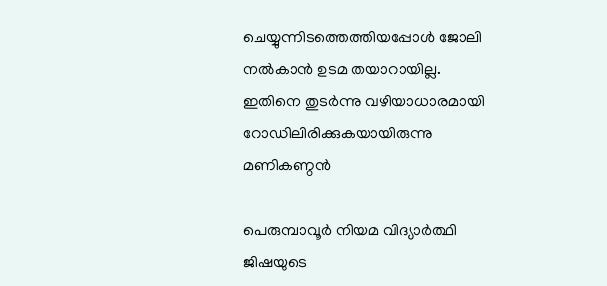ചെയ്യുന്നിടത്തെത്തിയപ്പോള്‍ ജോലി നല്‍കാന്‍ ഉടമ തയാറായില്ല. ഇതിനെ തുടര്‍ന്നു വഴിയാധാരമായി റോഡിലിരിക്കുകയായിരുന്നു മണികണ്ഠന്‍

പെരുമ്പാവൂര്‍ നിയമ വിദ്യാര്‍ത്ഥി ജിഷയുടെ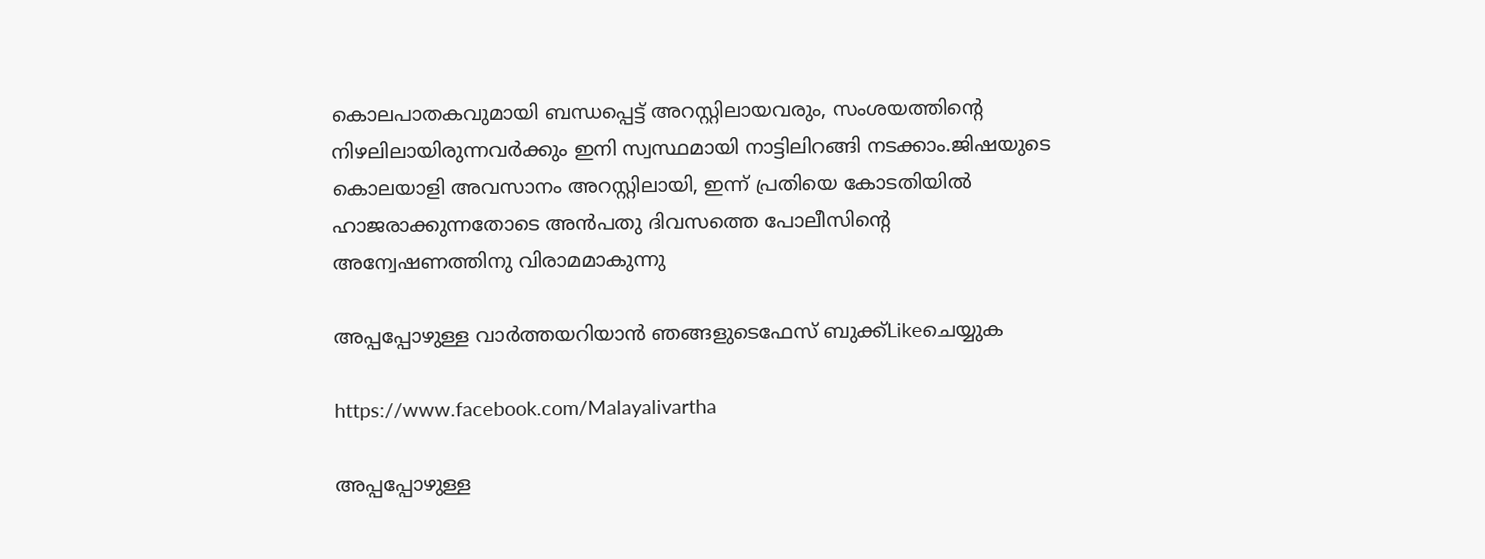കൊലപാതകവുമായി ബന്ധപ്പെട്ട് അറസ്റ്റിലായവരും, സംശയത്തിന്റെ നിഴലിലായിരുന്നവര്‍ക്കും ഇനി സ്വസ്ഥമായി നാട്ടിലിറങ്ങി നടക്കാം.ജിഷയുടെ കൊലയാളി അവസാനം അറസ്റ്റിലായി, ഇന്ന് പ്രതിയെ കോടതിയില്‍ ഹാജരാക്കുന്നതോടെ അന്‍പതു ദിവസത്തെ പോലീസിന്റെ അന്വേഷണത്തിനു വിരാമമാകുന്നു

അപ്പപ്പോഴുള്ള വാര്‍ത്തയറിയാന്‍ ഞങ്ങളുടെഫേസ്‌ ബുക്ക്‌Likeചെയ്യുക

https://www.facebook.com/Malayalivartha

അപ്പപ്പോഴുള്ള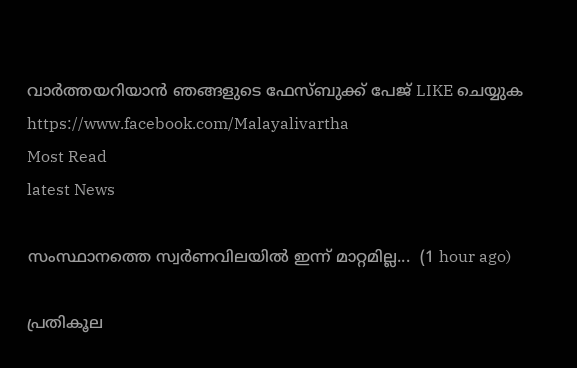വാര്‍ത്തയറിയാന്‍ ഞങ്ങളുടെ ഫേസ്‌ബുക്ക്‌ പേജ് LIKE ചെയ്യുക
https://www.facebook.com/Malayalivartha
Most Read
latest News

സംസ്ഥാനത്തെ സ്വർണവിലയിൽ ഇന്ന് മാറ്റമില്ല...  (1 hour ago)

പ്രതികൂല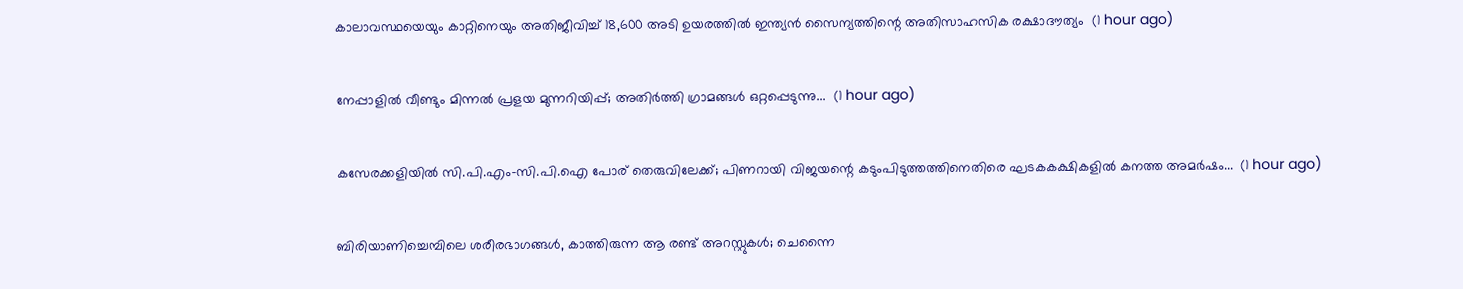കാലാവസ്ഥയെയും കാറ്റിനെയും അതിജീവിച്ച് 18,600 അടി ഉയരത്തിൽ ഇന്ത്യൻ സൈന്യത്തിന്റെ അതിസാഹസിക രക്ഷാദൗത്യം  (1 hour ago)

നേപ്പാളിൽ വീണ്ടും മിന്നൽ പ്രളയ മുന്നറിയിപ്പ്; അതിർത്തി ഗ്രാമങ്ങൾ ഒറ്റപ്പെടുന്നു...  (1 hour ago)

കസേരക്കളിയിൽ സി.പി.എം-സി.പി.ഐ പോര് തെരുവിലേക്ക്; പിണറായി വിജയന്റെ കടുംപിടുത്തത്തിനെതിരെ ഘടകകക്ഷികളിൽ കനത്ത അമർഷം...  (1 hour ago)

ബിരിയാണിച്ചെമ്പിലെ ശരീരഭാഗങ്ങൾ, കാത്തിരുന്ന ആ രണ്ട് അറസ്റ്റുകൾ; ചെന്നൈ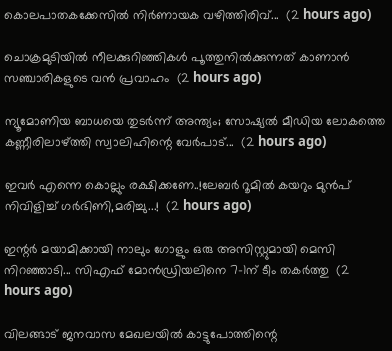കൊലപാതകക്കേസിൽ നിർണായക വഴിത്തിരിവ്...  (2 hours ago)

ചൊക്രമുടിയിൽ നീലക്കുറിഞ്ഞികൾ പൂത്തുനിൽക്കുന്നത് കാണാൻ സഞ്ചാരികളുടെ വൻ പ്രവാഹം  (2 hours ago)

ന്യൂമോണിയ ബാധയെ തുടർന്ന് അന്ത്യം; സോഷ്യൽ മീഡിയ ലോകത്തെ കണ്ണീരിലാഴ്ത്തി സ്വാലിഹിന്റെ വേർപാട്...  (2 hours ago)

ഇവർ എന്നെ കൊല്ലും രക്ഷിക്കണേ..!ലേബർ റൂമിൽ കയറും മുൻപ് നിവിളിച്ച് ഗർഭിണി,മരിച്ചു...!  (2 hours ago)

ഇന്റർ മയാമിക്കായി നാലും ഗോളും ഒരു അസിസ്റ്റുമായി മെസി നിറഞ്ഞാടി... സിഎഫ് മോൻഡ്രിയലിനെ 7-1ന് ടീം തകർത്തു  (2 hours ago)

വിലങ്ങാട് ജനവാസ മേഖലയിൽ കാട്ടുപോത്തിന്റെ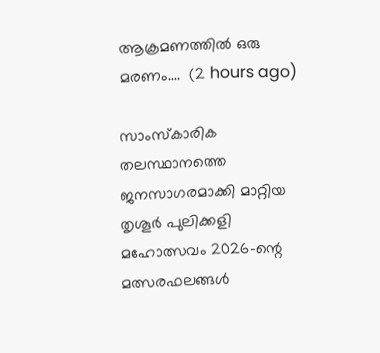ആക്രമണത്തിൽ ഒരു മരണം....  (2 hours ago)

സാംസ്കാരിക തലസ്ഥാനത്തെ ജനസാഗരമാക്കി മാറ്റിയ തൃശൂർ പുലിക്കളി മഹോത്സവം 2026-ന്റെ മത്സരഫലങ്ങൾ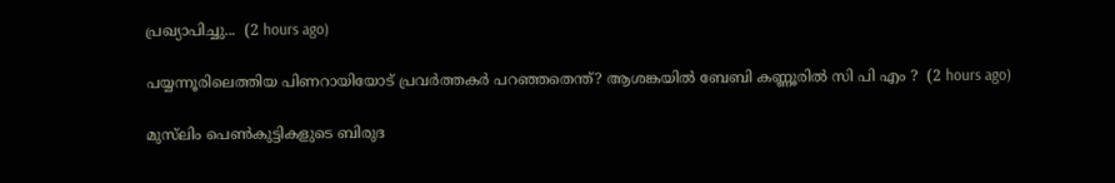പ്രഖ്യാപിച്ചു...  (2 hours ago)

പയ്യന്നൂരിലെത്തിയ പിണറായിയോട് പ്രവർത്തകർ പറഞ്ഞതെന്ത്? ആശങ്കയിൽ ബേബി കണ്ണൂരിൽ സി പി എം ?  (2 hours ago)

മുസ്‌ലിം പെണ്‍കുട്ടികളുടെ ബിരുദ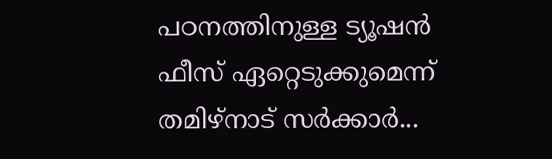പഠനത്തിനുള്ള ട്യൂഷന്‍ ഫീസ് ഏറ്റെടുക്കുമെന്ന് തമിഴ്‌നാട് സര്‍ക്കാര്‍...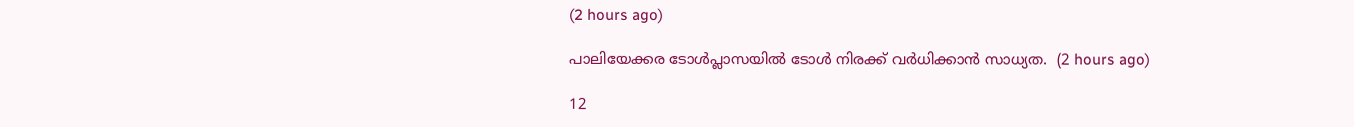(2 hours ago)

പാലിയേക്കര ടോൾപ്ലാസയിൽ ടോൾ നിരക്ക് വർധിക്കാൻ സാധ്യത.  (2 hours ago)

12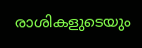രാശികളുടെയും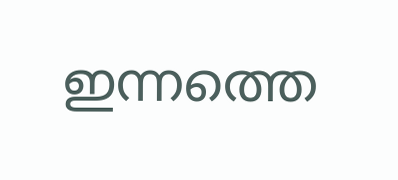ഇന്നത്തെ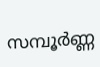സമ്പൂർണ്ണ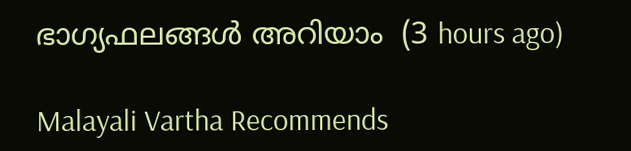ഭാഗ്യഫലങ്ങൾ അറിയാം  (3 hours ago)

Malayali Vartha Recommends